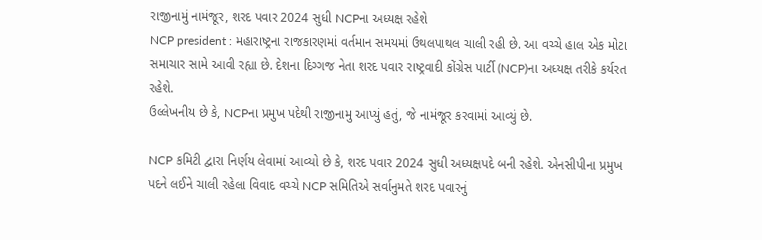રાજીનામું નામંજૂર, શરદ પવાર 2024 સુધી NCPના અધ્યક્ષ રહેશે
NCP president : મહારાષ્ટ્રના રાજકારણમાં વર્તમાન સમયમાં ઉથલપાથલ ચાલી રહી છે. આ વચ્ચે હાલ એક મોટા સમાચાર સામે આવી રહ્યા છે. દેશના દિગ્ગજ નેતા શરદ પવાર રાષ્ટ્રવાદી કોંગ્રેસ પાર્ટી (NCP)ના અધ્યક્ષ તરીકે કર્યરત રહેશે.
ઉલ્લેખનીય છે કે, NCPના પ્રમુખ પદેથી રાજીનામુ આપ્યું હતું, જે નામંજૂર કરવામાં આવ્યું છે.

NCP કમિટી દ્વારા નિર્ણય લેવામાં આવ્યો છે કે, શરદ પવાર 2024 સુધી અધ્યક્ષપદે બની રહેશે. એનસીપીના પ્રમુખ પદને લઈને ચાલી રહેલા વિવાદ વચ્ચે NCP સમિતિએ સર્વાનુમતે શરદ પવારનું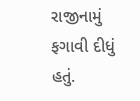રાજીનામું ફગાવી દીધું હતું.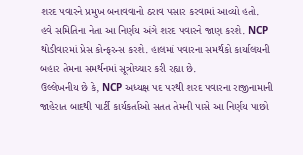શરદ પવારને પ્રમુખ બનાવવાનો ઠરાવ પસાર કરવામાં આવ્યો હતો.
હવે સમિતિના નેતા આ નિર્ણય અંગે શરદ પવારને જાણ કરશે. NCP થોડીવારમાં પ્રેસ કોન્ફરન્સ કરશે. હાલમાં પવારના સમર્થકો કાર્યાલયની બહાર તેમના સમર્થનમાં સૂત્રોચ્ચાર કરી રહ્યા છે.
ઉલ્લેખનીય છે કે, NCP અધ્યક્ષ પદ પરથી શરદ પવારના રાજીનામાની જાહેરાત બાદથી પાર્ટી કાર્યકર્તાઓ સતત તેમની પાસે આ નિર્ણય પાછો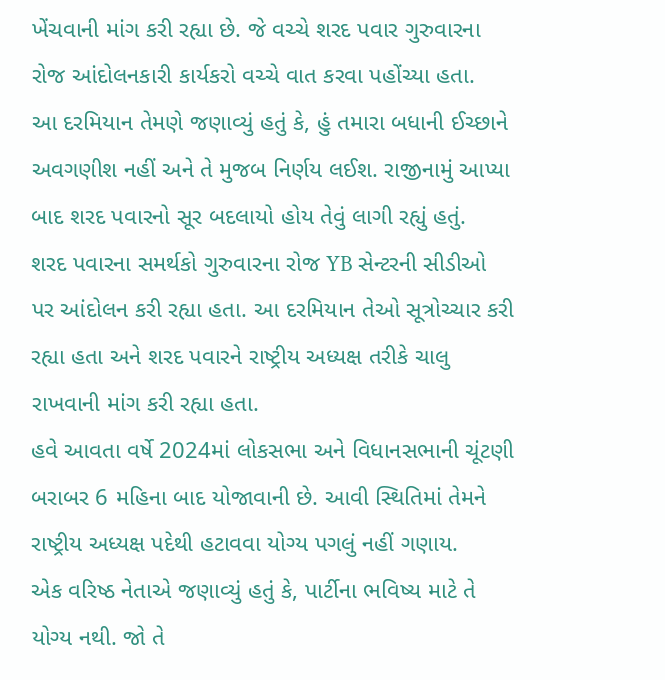ખેંચવાની માંગ કરી રહ્યા છે. જે વચ્ચે શરદ પવાર ગુરુવારના રોજ આંદોલનકારી કાર્યકરો વચ્ચે વાત કરવા પહોંચ્યા હતા.
આ દરમિયાન તેમણે જણાવ્યું હતું કે, હું તમારા બધાની ઈચ્છાને અવગણીશ નહીં અને તે મુજબ નિર્ણય લઈશ. રાજીનામું આપ્યા બાદ શરદ પવારનો સૂર બદલાયો હોય તેવું લાગી રહ્યું હતું.
શરદ પવારના સમર્થકો ગુરુવારના રોજ YB સેન્ટરની સીડીઓ પર આંદોલન કરી રહ્યા હતા. આ દરમિયાન તેઓ સૂત્રોચ્ચાર કરી રહ્યા હતા અને શરદ પવારને રાષ્ટ્રીય અધ્યક્ષ તરીકે ચાલુ રાખવાની માંગ કરી રહ્યા હતા.
હવે આવતા વર્ષે 2024માં લોકસભા અને વિધાનસભાની ચૂંટણી બરાબર 6 મહિના બાદ યોજાવાની છે. આવી સ્થિતિમાં તેમને રાષ્ટ્રીય અધ્યક્ષ પદેથી હટાવવા યોગ્ય પગલું નહીં ગણાય.
એક વરિષ્ઠ નેતાએ જણાવ્યું હતું કે, પાર્ટીના ભવિષ્ય માટે તે યોગ્ય નથી. જો તે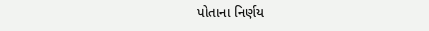પોતાના નિર્ણય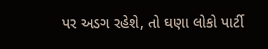પર અડગ રહેશે, તો ઘણા લોકો પાર્ટી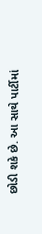છોડી શકે છે. આ સાથે પાર્ટીમાં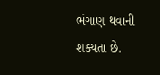ભંગાણ થવાની શક્યતા છે.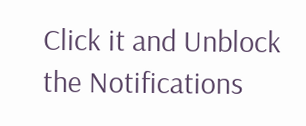Click it and Unblock the Notifications